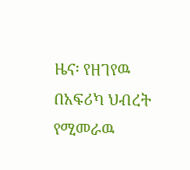ዜና፡ የዘገየዉ በአፍሪካ ህብረት የሚመራዉ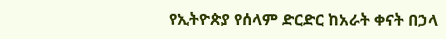የኢትዮጵያ የሰላም ድርድር ከአራት ቀናት በኃላ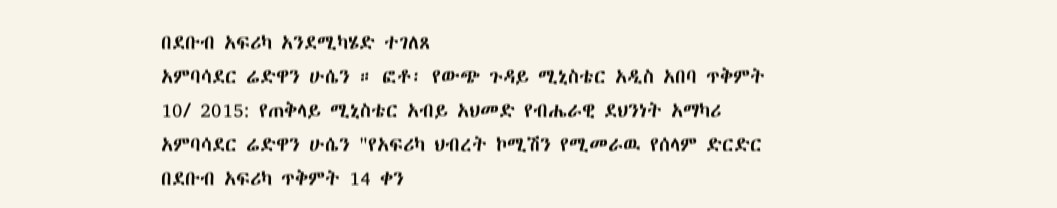በደቡብ አፍሪካ አንደሚካሄድ ተገለጸ
አምባሳደር ሬድዋን ሁሴን ። ፎቶ፡ የውጭ ጉዳይ ሚኒስቴር አዲስ አበባ ጥቅምት 10/ 2015: የጠቅላይ ሚኒስቴር አብይ አህመድ የብሔራዊ ደህንነት አማካሪ አምባሳደር ሬድዋን ሁሴን "የአፍሪካ ህብረት ኮሚሽን የሚመራዉ የሰላም ድርድር በደቡብ አፍሪካ ጥቅምት 14 ቀን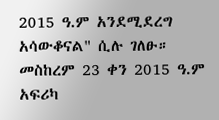2015 ዓ.ም አንደሚደረግ አሳውቆናል" ሲሉ ገለፁ። መስከረም 23 ቀን 2015 ዓ.ም አፍሪካ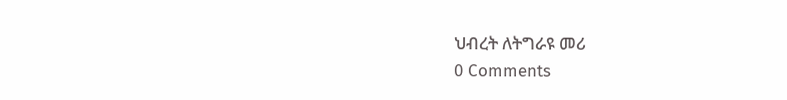ህብረት ለትግራዩ መሪ
0 Comments